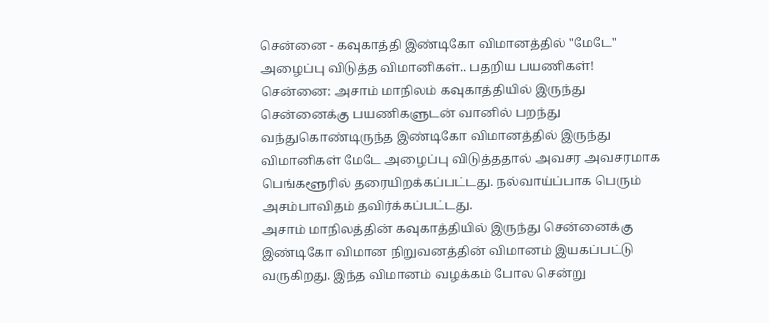சென்னை - கவுகாத்தி இண்டிகோ விமானத்தில் "மேடே" அழைப்பு விடுத்த விமானிகள்.. பதறிய பயணிகள்!
சென்னை: அசாம் மாநிலம் கவுகாத்தியில் இருந்து சென்னைக்கு பயணிகளுடன் வானில் பறந்து வந்துகொண்டிருந்த இண்டிகோ விமானத்தில் இருந்து விமானிகள் மேடே அழைப்பு விடுத்ததால் அவசர அவசரமாக பெங்களூரில் தரையிறக்கப்பட்டது. நல்வாய்ப்பாக பெரும் அசம்பாவிதம் தவிர்க்கப்பட்டது.
அசாம் மாநிலத்தின் கவுகாத்தியில் இருந்து சென்னைக்கு இண்டிகோ விமான நிறுவனத்தின் விமானம் இயகப்பட்டு வருகிறது. இந்த விமானம் வழக்கம் போல சென்று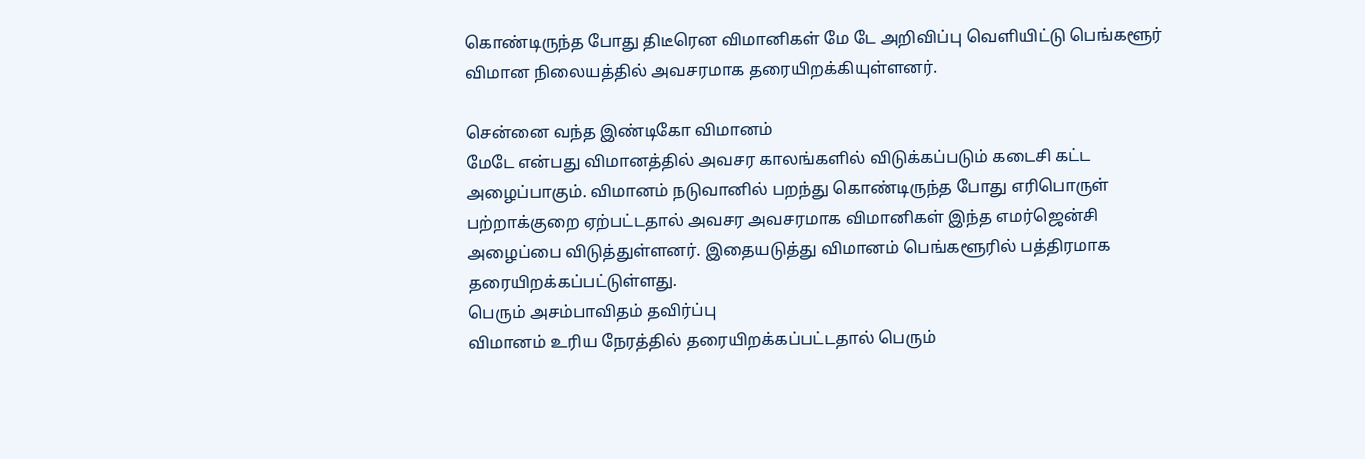கொண்டிருந்த போது திடீரென விமானிகள் மே டே அறிவிப்பு வெளியிட்டு பெங்களூர் விமான நிலையத்தில் அவசரமாக தரையிறக்கியுள்ளனர்.

சென்னை வந்த இண்டிகோ விமானம்
மேடே என்பது விமானத்தில் அவசர காலங்களில் விடுக்கப்படும் கடைசி கட்ட அழைப்பாகும். விமானம் நடுவானில் பறந்து கொண்டிருந்த போது எரிபொருள் பற்றாக்குறை ஏற்பட்டதால் அவசர அவசரமாக விமானிகள் இந்த எமர்ஜென்சி அழைப்பை விடுத்துள்ளனர். இதையடுத்து விமானம் பெங்களூரில் பத்திரமாக தரையிறக்கப்பட்டுள்ளது.
பெரும் அசம்பாவிதம் தவிர்ப்பு
விமானம் உரிய நேரத்தில் தரையிறக்கப்பட்டதால் பெரும்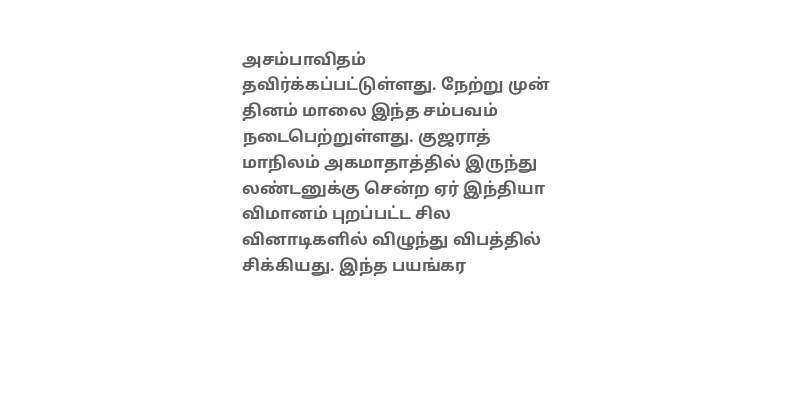அசம்பாவிதம் தவிர்க்கப்பட்டுள்ளது. நேற்று முன் தினம் மாலை இந்த சம்பவம் நடைபெற்றுள்ளது. குஜராத் மாநிலம் அகமாதாத்தில் இருந்து லண்டனுக்கு சென்ற ஏர் இந்தியா விமானம் புறப்பட்ட சில வினாடிகளில் விழுந்து விபத்தில் சிக்கியது. இந்த பயங்கர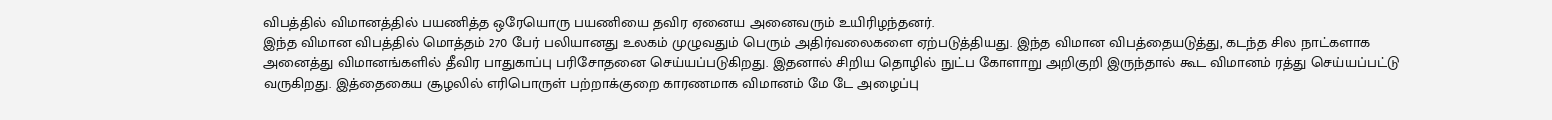விபத்தில் விமானத்தில் பயணித்த ஒரேயொரு பயணியை தவிர ஏனைய அனைவரும் உயிரிழந்தனர்.
இந்த விமான விபத்தில் மொத்தம் 270 பேர் பலியானது உலகம் முழுவதும் பெரும் அதிர்வலைகளை ஏற்படுத்தியது. இந்த விமான விபத்தையடுத்து, கடந்த சில நாட்களாக அனைத்து விமானங்களில் தீவிர பாதுகாப்பு பரிசோதனை செய்யப்படுகிறது. இதனால் சிறிய தொழில் நுட்ப கோளாறு அறிகுறி இருந்தால் கூட விமானம் ரத்து செய்யப்பட்டு வருகிறது. இத்தைகைய சூழலில் எரிபொருள் பற்றாக்குறை காரணமாக விமானம் மே டே அழைப்பு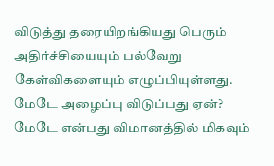விடுத்து தரையிறங்கியது பெரும் அதிர்ச்சியையும் பல்வேறு கேள்விகளையும் எழுப்பியுள்ளது.
மேடே அழைப்பு விடுப்பது ஏன்?
மேடே என்பது விமானத்தில் மிகவும்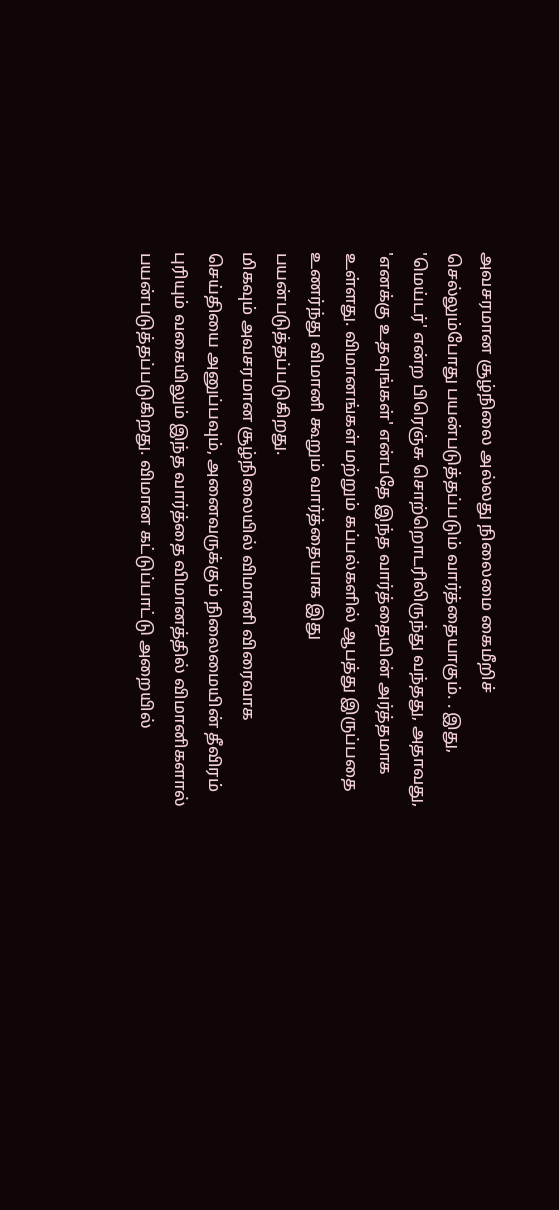அவசரமான சூழ்நிலை அல்லது நிலைமை கைமீறிச் செல்லும்போது பயன்படுத்தப்படும் வார்த்தையாகும். . இது, 'மெய்டர்' என்ற பிரெஞ்சு சொற்றொடரிலிருந்து வந்தது, அதாவது, 'எனக்கு உதவுங்கள்' என்பதே இந்த வார்த்தையின் அர்த்தமாக உள்ளது. விமானங்கள் மற்றும் கப்பல்களில் ஆபத்து இருப்பதை உணர்ந்து விமானி கூறும் வார்த்தையாக இது பயன்படுத்தப்படுகிறது.
மிகவும் அவசரமான சூழ்நிலையில் விமானி விரைவாக செய்தியை அனுப்பவும், அனைவருக்கும் நிலைமையின் தீவிரம் புரியும் வகையிலும் இந்த வார்த்தை விமானத்தில் விமானிகளால் பயன்படுத்தப்படுகிறது. விமான கட்டுப்பாட்டு அறையில்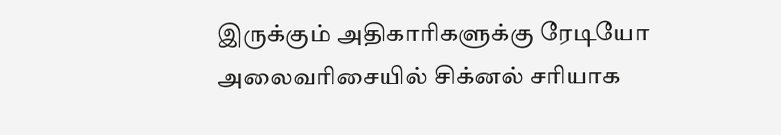இருக்கும் அதிகாரிகளுக்கு ரேடியோ அலைவரிசையில் சிக்னல் சரியாக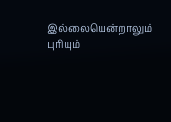இல்லையென்றாலும் புரியும்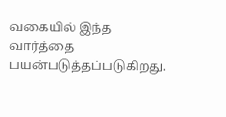வகையில் இந்த வார்த்தை பயன்படுத்தப்படுகிறது.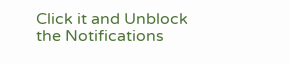Click it and Unblock the Notifications